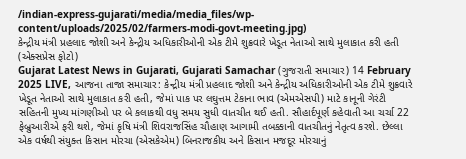/indian-express-gujarati/media/media_files/wp-content/uploads/2025/02/farmers-modi-govt-meeting.jpg)
કેન્દ્રીય મંત્રી પ્રહલાદ જોશી અને કેન્દ્રીય અધિકારીઓની એક ટીમે શુક્રવારે ખેડૂત નેતાઓ સાથે મુલાકાત કરી હતી (એક્સપ્રેસ ફોટો)
Gujarat Latest News in Gujarati, Gujarati Samachar (ગુજરાતી સમાચાર) 14 February 2025 LIVE, આજના તાજા સમાચાર: કેન્દ્રીય મંત્રી પ્રહલાદ જોશી અને કેન્દ્રીય અધિકારીઓની એક ટીમે શુક્રવારે ખેડૂત નેતાઓ સાથે મુલાકાત કરી હતી, જેમાં પાક પર લઘુત્તમ ટેકાના ભાવ (એમએસપી) માટે કાનૂની ગેરંટી સહિતની મુખ્ય માંગણીઓ પર બે કલાકથી વધુ સમય સુધી વાતચીત થઈ હતી. સૌહાર્દપૂર્ણ કહેવાતી આ ચર્ચા 22 ફેબ્રુઆરીએ ફરી થશે, જેમાં કૃષિ મંત્રી શિવરાજસિંહ ચૌહાણ આગામી તબક્કાની વાતચીતનું નેતૃત્વ કરશે. છેલ્લા એક વર્ષથી સંયુક્ત કિસાન મોરચા (એસકેએમ) બિનરાજકીય અને કિસાન મજદૂર મોરચાનું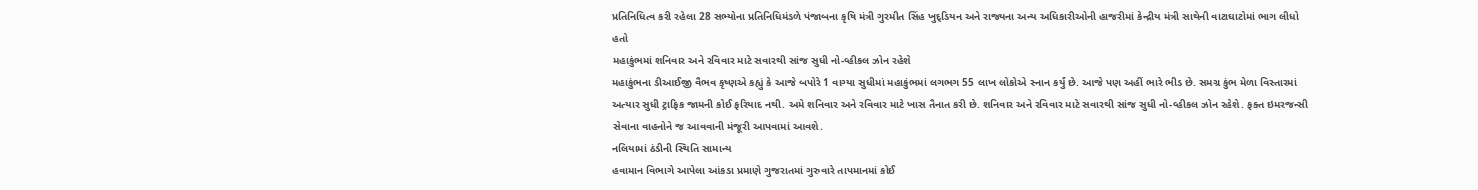પ્રતિનિધિત્વ કરી રહેલા 28 સભ્યોના પ્રતિનિધિમંડળે પંજાબના કૃષિ મંત્રી ગુરમીત સિંહ ખુદ્ડિયન અને રાજ્યના અન્ય અધિકારીઓની હાજરીમાં કેન્દ્રીય મંત્રી સાથેની વાટાઘાટોમાં ભાગ લીધો હતો
મહાકુંભમાં શનિવાર અને રવિવાર માટે સવારથી સાંજ સુધી નો-વ્હીકલ ઝોન રહેશે
મહાકુંભના ડીઆઈજી વૈભવ કૃષ્ણએ કહ્યું કે આજે બપોરે 1 વાગ્યા સુધીમાં મહાકુંભમાં લગભગ 55 લાખ લોકોએ સ્નાન કર્યું છે. આજે પણ અહીં ભારે ભીડ છે. સમગ્ર કુંભ મેળા વિસ્તારમાં અત્યાર સુધી ટ્રાફિક જામની કોઈ ફરિયાદ નથી. અમે શનિવાર અને રવિવાર માટે ખાસ તૈનાત કરી છે. શનિવાર અને રવિવાર માટે સવારથી સાંજ સુધી નો-વ્હીકલ ઝોન રહેશે. ફક્ત ઇમરજન્સી સેવાના વાહનોને જ આવવાની મંજૂરી આપવામાં આવશે.
નલિયામાં ઠંડીની સ્થિતિ સામાન્ય
હવામાન વિભાગે આપેલા આંકડા પ્રમાણે ગુજરાતમાં ગુરુવારે તાપમાનમાં કોઈ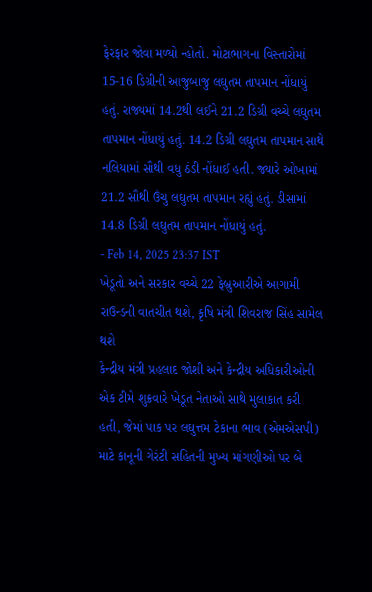ફેરફાર જોવા મળ્યો ન્હોતો. મોટાભાગના વિસ્તારોમાં 15-16 ડિગ્રીની આજુબાજુ લઘુતમ તાપમાન નોંધાયું હતું. રાજ્યમાં 14.2થી લઈને 21.2 ડિગ્રી વચ્ચે લઘુતમ તાપમાન નોંધાયું હતું. 14.2 ડિગ્રી લઘુતમ તાપમાન સાથે નલિયામાં સૌથી વધુ ઠંડી નોંધાઈ હતી. જ્યારે ઓખામાં 21.2 સૌથી ઉંચુ લઘુતમ તાપમાન રહ્યું હતું. ડીસામાં 14.8 ડિગ્રી લઘુતમ તાપમાન નોંધાયું હતું.
- Feb 14, 2025 23:37 IST
ખેડૂતો અને સરકાર વચ્ચે 22 ફેબ્રુઆરીએ આગામી રાઉન્ડની વાતચીત થશે, કૃષિ મંત્રી શિવરાજ સિંહ સામેલ થશે
કેન્દ્રીય મંત્રી પ્રહલાદ જોશી અને કેન્દ્રીય અધિકારીઓની એક ટીમે શુક્રવારે ખેડૂત નેતાઓ સાથે મુલાકાત કરી હતી, જેમાં પાક પર લઘુત્તમ ટેકાના ભાવ (એમએસપી) માટે કાનૂની ગેરંટી સહિતની મુખ્ય માંગણીઓ પર બે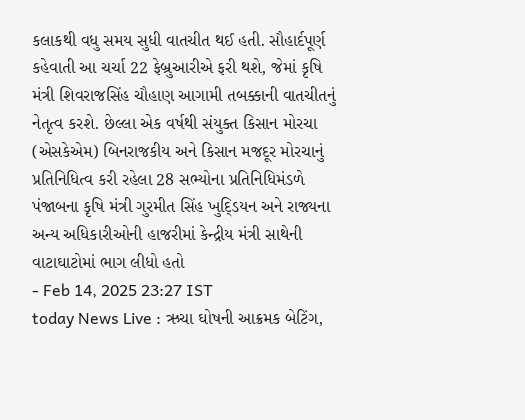કલાકથી વધુ સમય સુધી વાતચીત થઈ હતી. સૌહાર્દપૂર્ણ કહેવાતી આ ચર્ચા 22 ફેબ્રુઆરીએ ફરી થશે, જેમાં કૃષિ મંત્રી શિવરાજસિંહ ચૌહાણ આગામી તબક્કાની વાતચીતનું નેતૃત્વ કરશે. છેલ્લા એક વર્ષથી સંયુક્ત કિસાન મોરચા (એસકેએમ) બિનરાજકીય અને કિસાન મજદૂર મોરચાનું પ્રતિનિધિત્વ કરી રહેલા 28 સભ્યોના પ્રતિનિધિમંડળે પંજાબના કૃષિ મંત્રી ગુરમીત સિંહ ખુદ્ડિયન અને રાજ્યના અન્ય અધિકારીઓની હાજરીમાં કેન્દ્રીય મંત્રી સાથેની વાટાઘાટોમાં ભાગ લીધો હતો
- Feb 14, 2025 23:27 IST
today News Live : ઋચા ઘોષની આક્રમક બેટિંગ,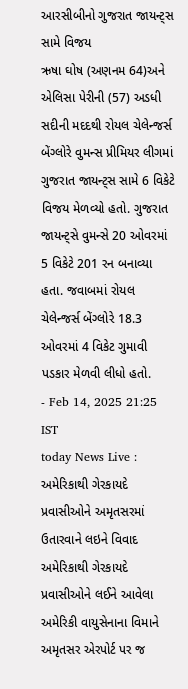આરસીબીનો ગુજરાત જાયન્ટ્સ સામે વિજય
ઋષા ઘોષ (અણનમ 64)અને એલિસા પેરીની (57) અડધી સદીની મદદથી રોયલ ચેલેન્જર્સ બેંગ્લોરે વુમન્સ પ્રીમિયર લીગમાં ગુજરાત જાયન્ટ્સ સામે 6 વિકેટે વિજય મેળવ્યો હતો. ગુજરાત જાયન્ટ્સે વુમન્સે 20 ઓવરમાં 5 વિકેટે 201 રન બનાવ્યા હતા. જવાબમાં રોયલ ચેલેન્જર્સ બેંગ્લોરે 18.3 ઓવરમાં 4 વિકેટ ગુમાવી પડકાર મેળવી લીધો હતો.
- Feb 14, 2025 21:25 IST
today News Live : અમેરિકાથી ગેરકાયદે પ્રવાસીઓને અમૃતસરમાં ઉતારવાને લઇને વિવાદ
અમેરિકાથી ગેરકાયદે પ્રવાસીઓને લઈને આવેલા અમેરિકી વાયુસેનાના વિમાને અમૃતસર એરપોર્ટ પર જ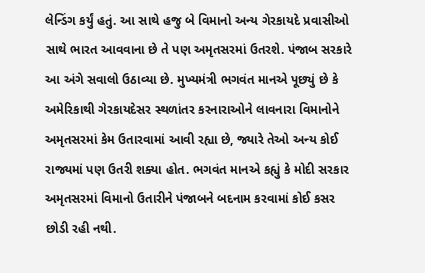લેન્ડિંગ કર્યું હતું. આ સાથે હજુ બે વિમાનો અન્ય ગેરકાયદે પ્રવાસીઓ સાથે ભારત આવવાના છે તે પણ અમૃતસરમાં ઉતરશે. પંજાબ સરકારે આ અંગે સવાલો ઉઠાવ્યા છે. મુખ્યમંત્રી ભગવંત માનએ પૂછ્યું છે કે અમેરિકાથી ગેરકાયદેસર સ્થળાંતર કરનારાઓને લાવનારા વિમાનોને અમૃતસરમાં કેમ ઉતારવામાં આવી રહ્યા છે, જ્યારે તેઓ અન્ય કોઈ રાજ્યમાં પણ ઉતરી શક્યા હોત. ભગવંત માનએ કહ્યું કે મોદી સરકાર અમૃતસરમાં વિમાનો ઉતારીને પંજાબને બદનામ કરવામાં કોઈ કસર છોડી રહી નથી.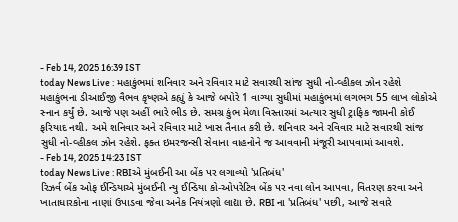- Feb 14, 2025 16:39 IST
today News Live : મહાકુંભમાં શનિવાર અને રવિવાર માટે સવારથી સાંજ સુધી નો-વ્હીકલ ઝોન રહેશે
મહાકુંભના ડીઆઈજી વૈભવ કૃષ્ણએ કહ્યું કે આજે બપોરે 1 વાગ્યા સુધીમાં મહાકુંભમાં લગભગ 55 લાખ લોકોએ સ્નાન કર્યું છે. આજે પણ અહીં ભારે ભીડ છે. સમગ્ર કુંભ મેળા વિસ્તારમાં અત્યાર સુધી ટ્રાફિક જામની કોઈ ફરિયાદ નથી. અમે શનિવાર અને રવિવાર માટે ખાસ તૈનાત કરી છે. શનિવાર અને રવિવાર માટે સવારથી સાંજ સુધી નો-વ્હીકલ ઝોન રહેશે. ફક્ત ઇમરજન્સી સેવાના વાહનોને જ આવવાની મંજૂરી આપવામાં આવશે.
- Feb 14, 2025 14:23 IST
today News Live : RBIએ મુંબઈની આ બેંક પર લગાવ્યો 'પ્રતિબંધ'
રિઝર્વ બેંક ઓફ ઈન્ડિયાએ મુંબઈની ન્યુ ઈન્ડિયા કો-ઓપરેટિવ બેંક પર નવા લોન આપવા, વિતરણ કરવા અને ખાતાધારકોના નાણાં ઉપાડવા જેવા અનેક નિયંત્રણો લાદ્યા છે. RBI ના 'પ્રતિબંધ' પછી, આજે સવારે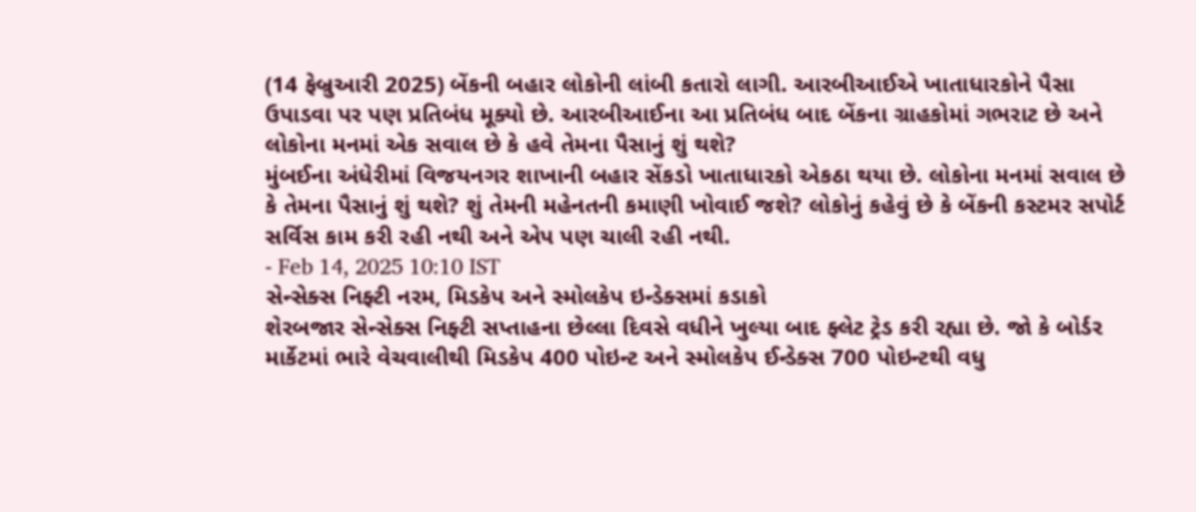(14 ફેબ્રુઆરી 2025) બેંકની બહાર લોકોની લાંબી કતારો લાગી. આરબીઆઈએ ખાતાધારકોને પૈસા ઉપાડવા પર પણ પ્રતિબંધ મૂક્યો છે. આરબીઆઈના આ પ્રતિબંધ બાદ બેંકના ગ્રાહકોમાં ગભરાટ છે અને લોકોના મનમાં એક સવાલ છે કે હવે તેમના પૈસાનું શું થશે?
મુંબઈના અંધેરીમાં વિજયનગર શાખાની બહાર સેંકડો ખાતાધારકો એકઠા થયા છે. લોકોના મનમાં સવાલ છે કે તેમના પૈસાનું શું થશે? શું તેમની મહેનતની કમાણી ખોવાઈ જશે? લોકોનું કહેવું છે કે બેંકની કસ્ટમર સપોર્ટ સર્વિસ કામ કરી રહી નથી અને એપ પણ ચાલી રહી નથી.
- Feb 14, 2025 10:10 IST
સેન્સેક્સ નિફ્ટી નરમ, મિડકેપ અને સ્મોલકેપ ઇન્ડેક્સમાં કડાકો
શેરબજાર સેન્સેક્સ નિફ્ટી સપ્તાહના છેલ્લા દિવસે વધીને ખુલ્યા બાદ ફ્લેટ ટ્રેડ કરી રહ્યા છે. જો કે બોર્ડર માર્કેટમાં ભારે વેચવાલીથી મિડકેપ 400 પોઇન્ટ અને સ્મોલકેપ ઈન્ડેક્સ 700 પોઇન્ટથી વધુ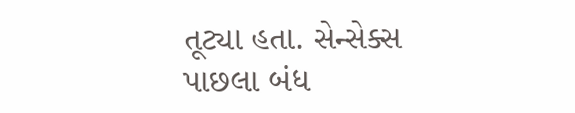તૂટ્યા હતા. સેન્સેક્સ પાછલા બંધ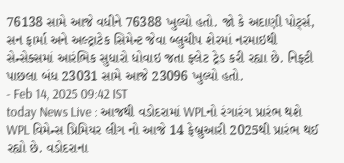76138 સામે આજે વધીને 76388 ખુલ્યો હતો. જો કે અદાણી પોર્ટ્સ, સન ફાર્મા અને અલ્ટ્રાટેક સિમેન્ટ જેવા બ્લુચીપ શેરમાં નરમાઇથી સેન્સેક્સમાં આરંભિક સુધારો ધોવાઇ જતા ફ્લેટ ટ્રેડ કરી રહ્યા છે. નિફ્ટી પાછલા બંધ 23031 સામે આજે 23096 ખુલ્યો હતો.
- Feb 14, 2025 09:42 IST
today News Live : આજથી વડોદરામાં WPLનો રંગારંગ પ્રારંભ થશે
WPL વિમેન્સ પ્રિમિયર લીગ નો આજે 14 ફેબ્રુઆરી 2025થી પ્રારંભ થઈ રહ્યો છે. વડોદરાના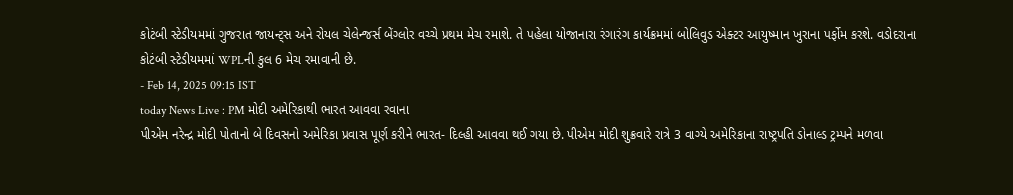કોટંબી સ્ટેડીયમમાં ગુજરાત જાયન્ટ્સ અને રોયલ ચેલેન્જર્સ બેંગ્લોર વચ્ચે પ્રથમ મેચ રમાશે. તે પહેલા યોજાનારા રંગારંગ કાર્યક્રમમાં બોલિવુડ એક્ટર આયુષ્માન ખુરાના પર્ફોમ કરશે. વડોદરાના કોટંબી સ્ટેડીયમમાં WPLની કુલ 6 મેચ રમાવાની છે.
- Feb 14, 2025 09:15 IST
today News Live : PM મોદી અમેરિકાથી ભારત આવવા રવાના
પીએમ નરેન્દ્ર મોદી પોતાનો બે દિવસનો અમેરિકા પ્રવાસ પૂર્ણ કરીને ભારત- દિલ્હી આવવા થઈ ગયા છે. પીએમ મોદી શુક્રવારે રાત્રે 3 વાગ્યે અમેરિકાના રાષ્ટ્રપતિ ડોનાલ્ડ ટ્રમ્પને મળવા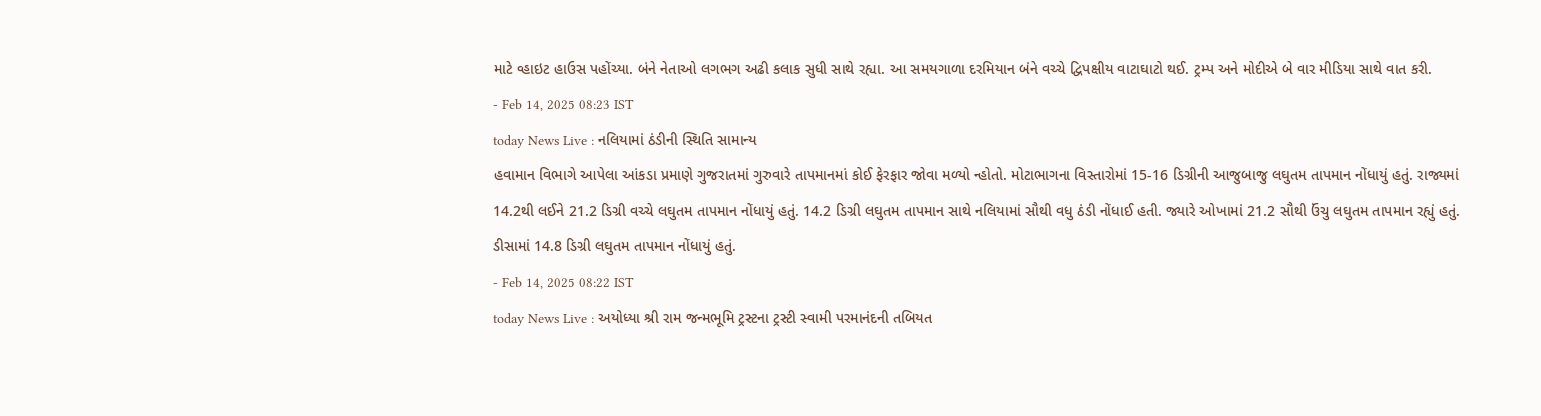માટે વ્હાઇટ હાઉસ પહોંચ્યા. બંને નેતાઓ લગભગ અઢી કલાક સુધી સાથે રહ્યા. આ સમયગાળા દરમિયાન બંને વચ્ચે દ્વિપક્ષીય વાટાઘાટો થઈ. ટ્રમ્પ અને મોદીએ બે વાર મીડિયા સાથે વાત કરી.
- Feb 14, 2025 08:23 IST
today News Live : નલિયામાં ઠંડીની સ્થિતિ સામાન્ય
હવામાન વિભાગે આપેલા આંકડા પ્રમાણે ગુજરાતમાં ગુરુવારે તાપમાનમાં કોઈ ફેરફાર જોવા મળ્યો ન્હોતો. મોટાભાગના વિસ્તારોમાં 15-16 ડિગ્રીની આજુબાજુ લઘુતમ તાપમાન નોંધાયું હતું. રાજ્યમાં 14.2થી લઈને 21.2 ડિગ્રી વચ્ચે લઘુતમ તાપમાન નોંધાયું હતું. 14.2 ડિગ્રી લઘુતમ તાપમાન સાથે નલિયામાં સૌથી વધુ ઠંડી નોંધાઈ હતી. જ્યારે ઓખામાં 21.2 સૌથી ઉંચુ લઘુતમ તાપમાન રહ્યું હતું. ડીસામાં 14.8 ડિગ્રી લઘુતમ તાપમાન નોંધાયું હતું.
- Feb 14, 2025 08:22 IST
today News Live : અયોધ્યા શ્રી રામ જન્મભૂમિ ટ્રસ્ટના ટ્રસ્ટી સ્વામી પરમાનંદની તબિયત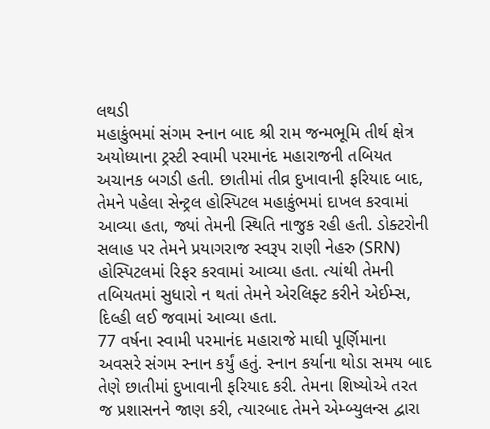લથડી
મહાકુંભમાં સંગમ સ્નાન બાદ શ્રી રામ જન્મભૂમિ તીર્થ ક્ષેત્ર અયોધ્યાના ટ્રસ્ટી સ્વામી પરમાનંદ મહારાજની તબિયત અચાનક બગડી હતી. છાતીમાં તીવ્ર દુખાવાની ફરિયાદ બાદ, તેમને પહેલા સેન્ટ્રલ હોસ્પિટલ મહાકુંભમાં દાખલ કરવામાં આવ્યા હતા, જ્યાં તેમની સ્થિતિ નાજુક રહી હતી. ડોક્ટરોની સલાહ પર તેમને પ્રયાગરાજ સ્વરૂપ રાણી નેહરુ (SRN) હોસ્પિટલમાં રિફર કરવામાં આવ્યા હતા. ત્યાંથી તેમની તબિયતમાં સુધારો ન થતાં તેમને એરલિફ્ટ કરીને એઈમ્સ, દિલ્હી લઈ જવામાં આવ્યા હતા.
77 વર્ષના સ્વામી પરમાનંદ મહારાજે માઘી પૂર્ણિમાના અવસરે સંગમ સ્નાન કર્યું હતું. સ્નાન કર્યાના થોડા સમય બાદ તેણે છાતીમાં દુખાવાની ફરિયાદ કરી. તેમના શિષ્યોએ તરત જ પ્રશાસનને જાણ કરી, ત્યારબાદ તેમને એમ્બ્યુલન્સ દ્વારા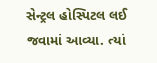સેન્ટ્રલ હોસ્પિટલ લઈ જવામાં આવ્યા. ત્યાં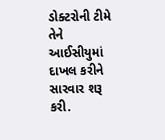ડોક્ટરોની ટીમે તેને આઈસીયુમાં દાખલ કરીને સારવાર શરૂ કરી.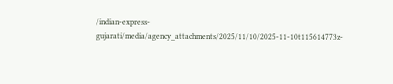/indian-express-gujarati/media/agency_attachments/2025/11/10/2025-11-10t115614773z-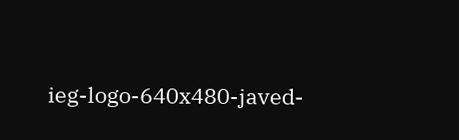ieg-logo-640x480-javed-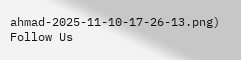ahmad-2025-11-10-17-26-13.png)
Follow Us